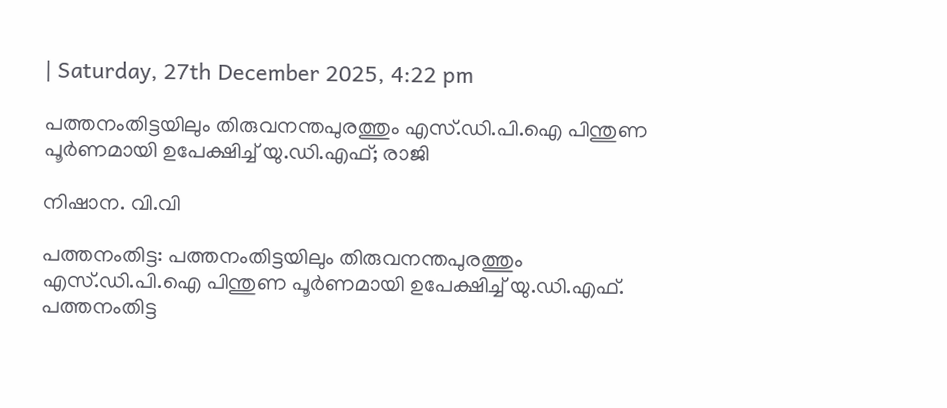| Saturday, 27th December 2025, 4:22 pm

പത്തനംതിട്ടയിലും തിരുവനന്തപുരത്തും എസ്.ഡി.പി.ഐ പിന്തുണ പൂര്‍ണമായി ഉപേക്ഷിച്ച് യു.ഡി.എഫ്; രാജി

നിഷാന. വി.വി

പത്തനംതിട്ട: പത്തനംതിട്ടയിലും തിരുവനന്തപുരത്തും  എസ്.ഡി.പി.ഐ പിന്തുണ പൂര്‍ണമായി ഉപേക്ഷിച്ച് യു.ഡി.എഫ്. പത്തനംതിട്ട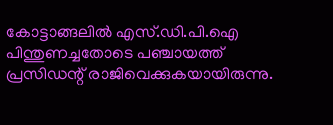കോട്ടാങ്ങലില്‍ എസ്.ഡി.പി.ഐ പിന്തുണച്ചതോടെ പഞ്ചായത്ത് പ്രസിഡന്റ് രാജിവെക്കുകയായിരുന്നു.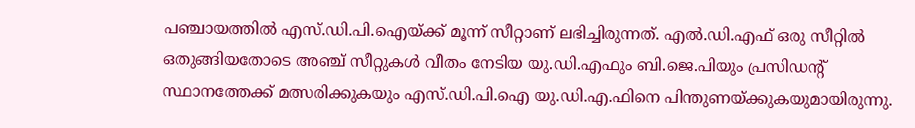പഞ്ചായത്തില്‍ എസ്.ഡി.പി.ഐയ്ക്ക് മൂന്ന് സീറ്റാണ് ലഭിച്ചിരുന്നത്. എല്‍.ഡി.എഫ് ഒരു സീറ്റില്‍ ഒതുങ്ങിയതോടെ അഞ്ച് സീറ്റുകള്‍ വീതം നേടിയ യു.ഡി.എഫും ബി.ജെ.പിയും പ്രസിഡന്റ് സ്ഥാനത്തേക്ക് മത്സരിക്കുകയും എസ്.ഡി.പി.ഐ യു.ഡി.എ.ഫിനെ പിന്തുണയ്ക്കുകയുമായിരുന്നു.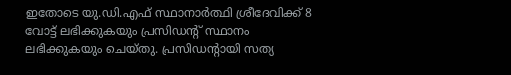ഇതോടെ യു.ഡി.എഫ് സ്ഥാനാര്‍ത്ഥി ശ്രീദേവിക്ക് 8 വോട്ട് ലഭിക്കുകയും പ്രസിഡന്റ് സ്ഥാനം ലഭിക്കുകയും ചെയ്തു. പ്രസിഡന്റായി സത്യ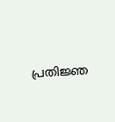പ്രതിജ്ഞ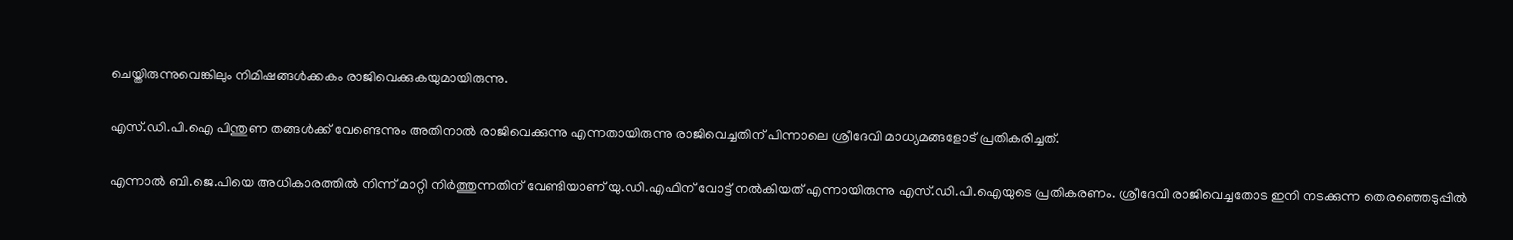ചെയ്തിരുന്നുവെങ്കിലും നിമിഷങ്ങള്‍ക്കകം രാജിവെക്കുകയുമായിരുന്നു.

എസ്.ഡി.പി.ഐ പിന്തുണ തങ്ങള്‍ക്ക് വേണ്ടെന്നും അതിനാല്‍ രാജിവെക്കുന്നു എന്നതായിരുന്നു രാജിവെച്ചതിന് പിന്നാലെ ശ്രീദേവി മാധ്യമങ്ങളോട് പ്രതികരിച്ചത്.

എന്നാല്‍ ബി.ജെ.പിയെ അധികാരത്തില്‍ നിന്ന് മാറ്റി നിര്‍ത്തുന്നതിന് വേണ്ടിയാണ് യു.ഡി.എഫിന് വോട്ട് നല്‍കിയത് എന്നായിരുന്നു എസ്.ഡി.പി.ഐയുടെ പ്രതികരണം. ശ്രീദേവി രാജിവെച്ചതോട ഇനി നടക്കുന്ന തെരഞ്ഞെടുപ്പില്‍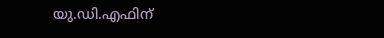യു.ഡി.എഫിന്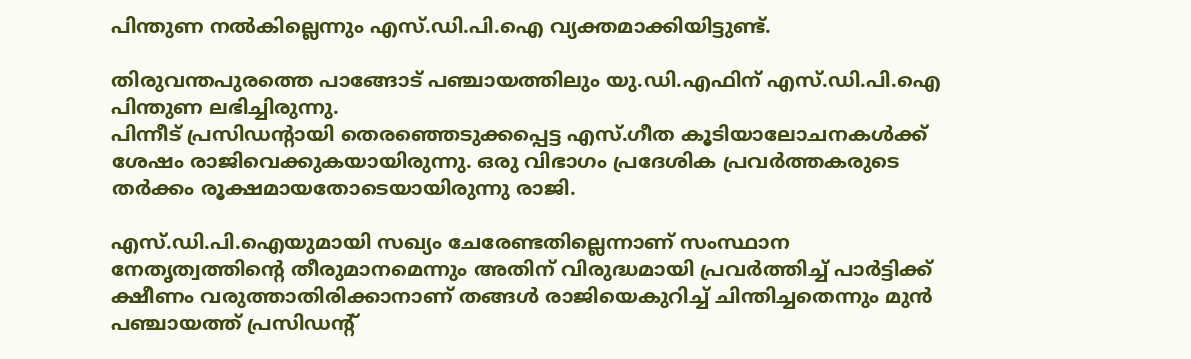പിന്തുണ നല്‍കില്ലെന്നും എസ്.ഡി.പി.ഐ വ്യക്തമാക്കിയിട്ടുണ്ട്.

തിരുവന്തപുരത്തെ പാങ്ങോട് പഞ്ചായത്തിലും യു.ഡി.എഫിന് എസ്.ഡി.പി.ഐ പിന്തുണ ലഭിച്ചിരുന്നു.
പിന്നീട് പ്രസിഡന്റായി തെരഞ്ഞെടുക്കപ്പെട്ട എസ്.ഗീത കൂടിയാലോചനകള്‍ക്ക് ശേഷം രാജിവെക്കുകയായിരുന്നു. ഒരു വിഭാഗം പ്രദേശിക പ്രവര്‍ത്തകരുടെ തര്‍ക്കം രൂക്ഷമായതോടെയായിരുന്നു രാജി.

എസ്.ഡി.പി.ഐയുമായി സഖ്യം ചേരേണ്ടതില്ലെന്നാണ് സംസ്ഥാന നേതൃത്വത്തിന്റെ തീരുമാനമെന്നും അതിന് വിരുദ്ധമായി പ്രവര്‍ത്തിച്ച് പാര്‍ട്ടിക്ക് ക്ഷീണം വരുത്താതിരിക്കാനാണ് തങ്ങള്‍ രാജിയെകുറിച്ച് ചിന്തിച്ചതെന്നും മുന്‍ പഞ്ചായത്ത് പ്രസിഡന്റ്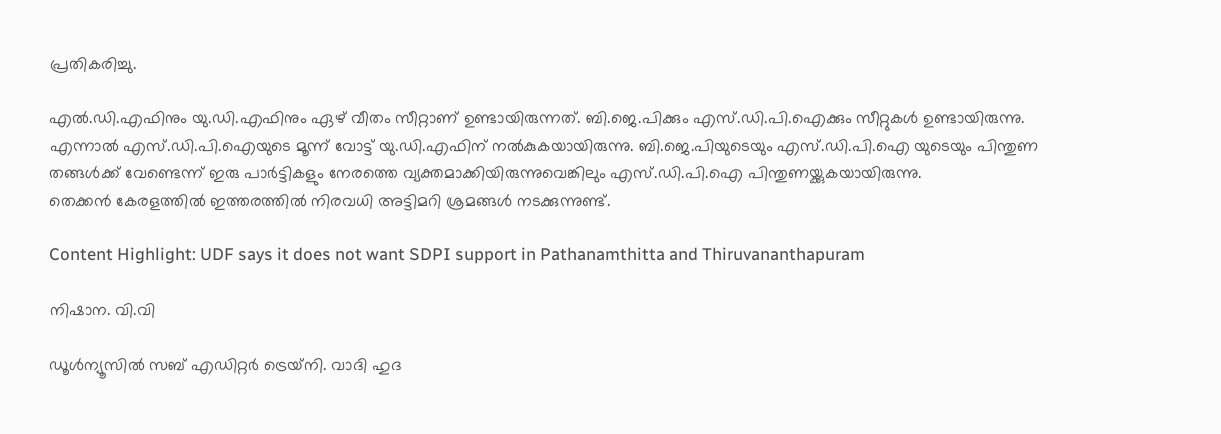പ്രതികരിച്ചു.

എല്‍.ഡി.എഫിനും യു.ഡി.എഫിനും ഏഴ് വീതം സീറ്റാണ് ഉണ്ടായിരുന്നത്. ബി.ജെ.പിക്കും എസ്.ഡി.പി.ഐക്കും സീറ്റുകള്‍ ഉണ്ടായിരുന്നു. എന്നാല്‍ എസ്.ഡി.പി.ഐയുടെ മൂന്ന് വോട്ട് യു.ഡി.എഫിന് നല്‍കുകയായിരുന്നു. ബി.ജെ.പിയുടെയും എസ്.ഡി.പി.ഐ യുടെയും പിന്തുണ തങ്ങള്‍ക്ക് വേണ്ടെന്ന് ഇരു പാര്‍ട്ടികളും നേരത്തെ വ്യക്തമാക്കിയിരുന്നുവെങ്കിലും എസ്.ഡി.പി.ഐ പിന്തുണയ്ക്കുകയായിരുന്നു.
തെക്കന്‍ കേരളത്തില്‍ ഇത്തരത്തില്‍ നിരവധി അട്ടിമറി ശ്രമങ്ങള്‍ നടക്കുന്നുണ്ട്.

Content Highlight: UDF says it does not want SDPI support in Pathanamthitta and Thiruvananthapuram

നിഷാന. വി.വി

ഡൂള്‍ന്യൂസില്‍ സബ് എഡിറ്റര്‍ ട്രെയ്‌നി. വാദി ഹുദ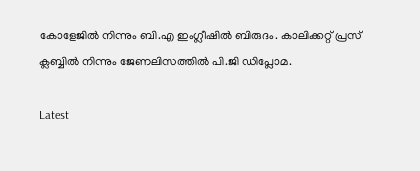കോളേജില്‍ നിന്നും ബി.എ ഇംഗ്ലീഷില്‍ ബിരുദം. കാലിക്കറ്റ് പ്രസ് ക്ലബ്ബില്‍ നിന്നും ജേണലിസത്തില്‍ പി.ജി ഡിപ്ലോമ.

Latest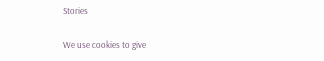Stories

We use cookies to give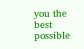you the best possible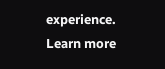experience. Learn more